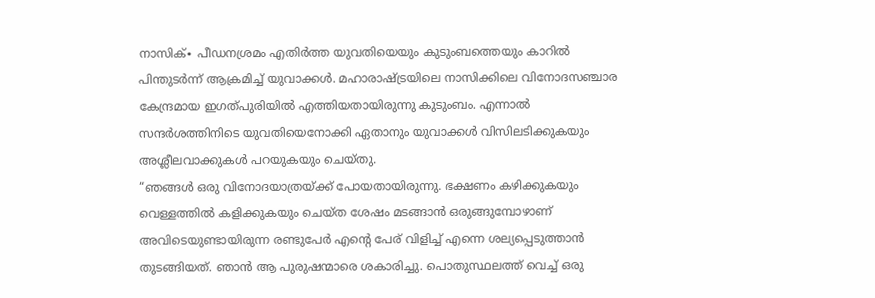നാസിക്∙ പീഡനശ്രമം എതിർത്ത യുവതിയെയും കുടുംബത്തെയും കാറിൽ പിന്തുടർന്ന് ആക്രമിച്ച് യുവാക്കൾ. മഹാരാഷ്ട്രയിലെ നാസിക്കിലെ വിനോദസഞ്ചാര കേന്ദ്രമായ ഇഗത്പുരിയിൽ എത്തിയതായിരുന്നു കുടുംബം. എന്നാൽ സന്ദർശത്തിനിടെ യുവതിയെനോക്കി ഏതാനും യുവാക്കൾ വിസിലടിക്കുകയും അശ്ലീലവാക്കുകൾ പറയുകയും ചെയ്തു.
“ഞങ്ങൾ ഒരു വിനോദയാത്രയ്ക്ക് പോയതായിരുന്നു. ഭക്ഷണം കഴിക്കുകയും വെള്ളത്തിൽ കളിക്കുകയും ചെയ്ത ശേഷം മടങ്ങാൻ ഒരുങ്ങുമ്പോഴാണ് അവിടെയുണ്ടായിരുന്ന രണ്ടുപേർ എന്റെ പേര് വിളിച്ച് എന്നെ ശല്യപ്പെടുത്താൻ തുടങ്ങിയത്. ഞാൻ ആ പുരുഷന്മാരെ ശകാരിച്ചു. പൊതുസ്ഥലത്ത് വെച്ച് ഒരു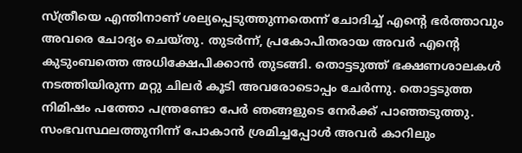സ്ത്രീയെ എന്തിനാണ് ശല്യപ്പെടുത്തുന്നതെന്ന് ചോദിച്ച് എന്റെ ഭർത്താവും അവരെ ചോദ്യം ചെയ്തു. തുടർന്ന്, പ്രകോപിതരായ അവർ എന്റെ കുടുംബത്തെ അധിക്ഷേപിക്കാൻ തുടങ്ങി. തൊട്ടടുത്ത് ഭക്ഷണശാലകൾ നടത്തിയിരുന്ന മറ്റു ചിലർ കൂടി അവരോടൊപ്പം ചേർന്നു. തൊട്ടടുത്ത നിമിഷം പത്തോ പന്ത്രണ്ടോ പേർ ഞങ്ങളുടെ നേർക്ക് പാഞ്ഞടുത്തു. സംഭവസ്ഥലത്തുനിന്ന് പോകാൻ ശ്രമിച്ചപ്പോൾ അവർ കാറിലും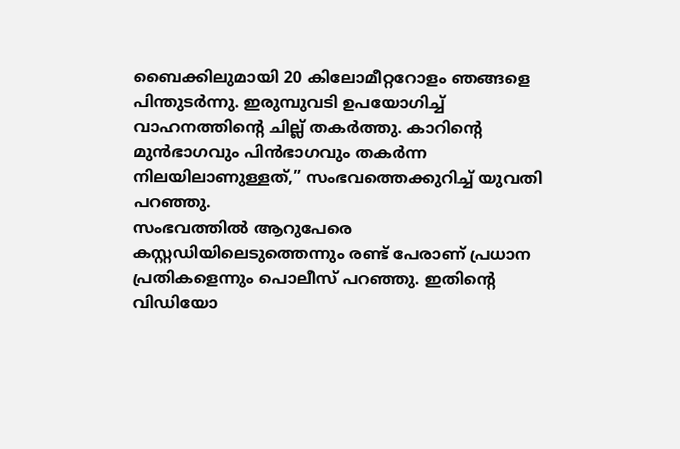ബൈക്കിലുമായി 20 കിലോമീറ്ററോളം ഞങ്ങളെ പിന്തുടർന്നു. ഇരുമ്പുവടി ഉപയോഗിച്ച് വാഹനത്തിന്റെ ചില്ല് തകർത്തു. കാറിന്റെ മുൻഭാഗവും പിൻഭാഗവും തകർന്ന നിലയിലാണുള്ളത്,” സംഭവത്തെക്കുറിച്ച് യുവതി പറഞ്ഞു.
സംഭവത്തിൽ ആറുപേരെ കസ്റ്റഡിയിലെടുത്തെന്നും രണ്ട് പേരാണ് പ്രധാന പ്രതികളെന്നും പൊലീസ് പറഞ്ഞു. ഇതിന്റെ വിഡിയോ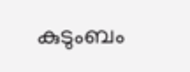കുടുംബം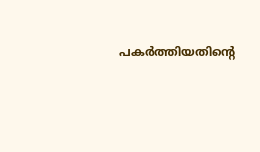പകർത്തിയതിന്റെ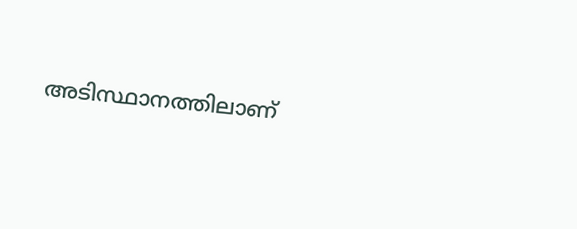അടിസ്ഥാനത്തിലാണ്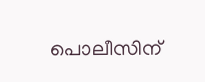പൊലീസിന്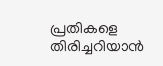പ്രതികളെ തിരിച്ചറിയാൻ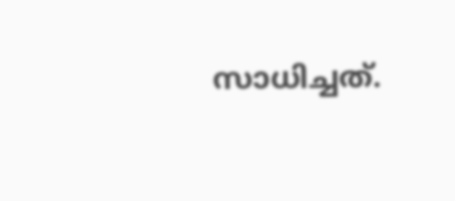സാധിച്ചത്.